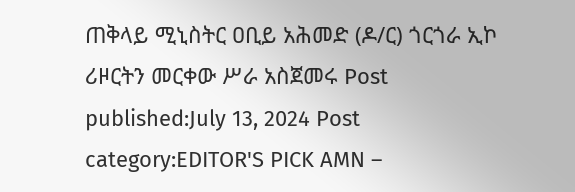ጠቅላይ ሚኒስትር ዐቢይ አሕመድ (ዶ/ር) ጎርጎራ ኢኮ ሪዞርትን መርቀው ሥራ አስጀመሩ Post published:July 13, 2024 Post category:EDITOR'S PICK AMN –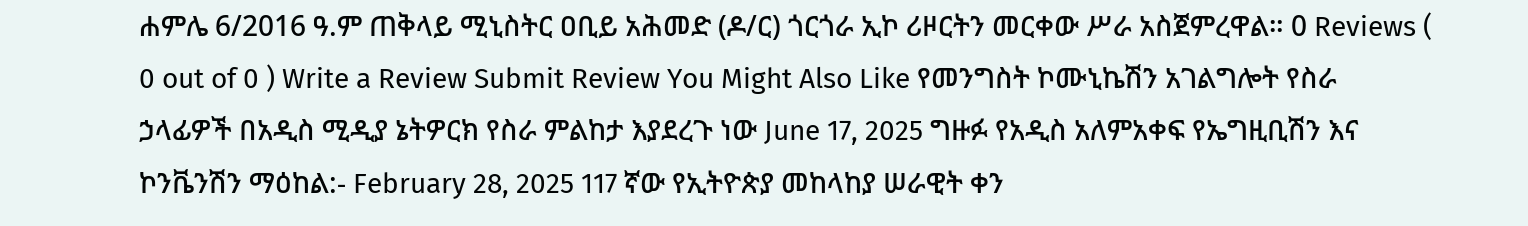ሐምሌ 6/2016 ዓ.ም ጠቅላይ ሚኒስትር ዐቢይ አሕመድ (ዶ/ር) ጎርጎራ ኢኮ ሪዞርትን መርቀው ሥራ አስጀምረዋል። 0 Reviews ( 0 out of 0 ) Write a Review Submit Review You Might Also Like የመንግስት ኮሙኒኬሽን አገልግሎት የስራ ኃላፊዎች በአዲስ ሚዲያ ኔትዎርክ የስራ ምልከታ እያደረጉ ነው June 17, 2025 ግዙፉ የአዲስ አለምአቀፍ የኤግዚቢሽን እና ኮንቬንሽን ማዕከል:- February 28, 2025 117 ኛው የኢትዮጵያ መከላከያ ሠራዊት ቀን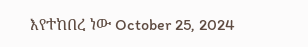እየተከበረ ነው October 25, 2024